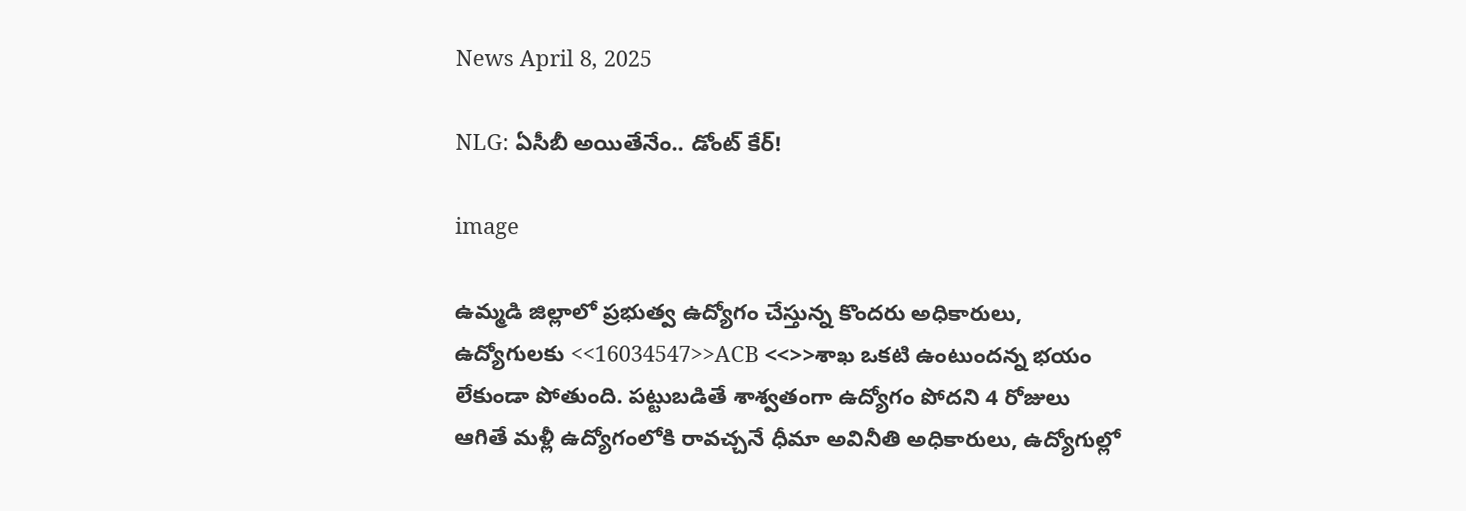News April 8, 2025

NLG: ఏసీబీ అయితేనేం.. డోంట్ కేర్!

image

ఉమ్మడి జిల్లాలో ప్రభుత్వ ఉద్యోగం చేస్తున్న కొందరు అధికారులు, ఉద్యోగులకు <<16034547>>ACB <<>>శాఖ ఒకటి ఉంటుందన్న భయం లేకుండా పోతుంది. పట్టుబడితే శాశ్వతంగా ఉద్యోగం పోదని 4 రోజులు ఆగితే మళ్లీ ఉద్యోగంలోకి రావచ్చనే ధీమా అవినీతి అధికారులు, ఉద్యోగుల్లో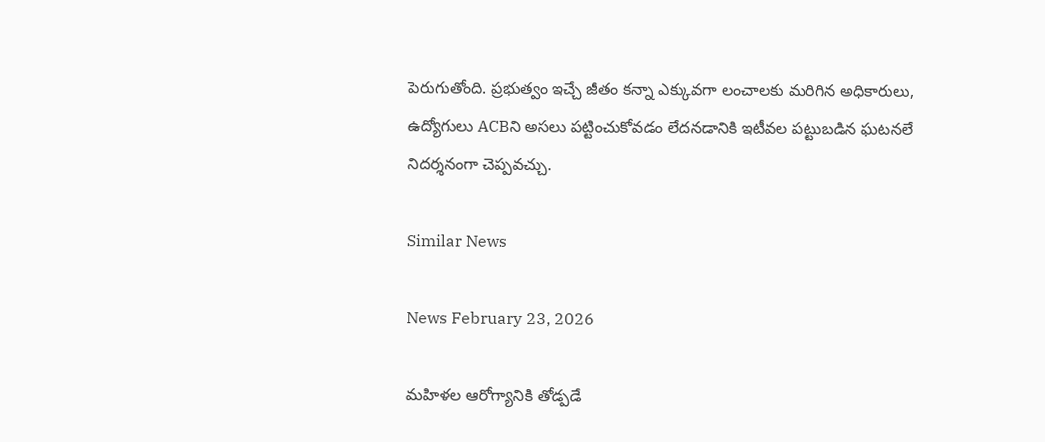పెరుగుతోంది. ప్రభుత్వం ఇచ్చే జీతం కన్నా ఎక్కువగా లంచాలకు మరిగిన అధికారులు, ఉద్యోగులు ACBని అసలు పట్టించుకోవడం లేదనడానికి ఇటీవల పట్టుబడిన ఘటనలే నిదర్శనంగా చెప్పవచ్చు.

Similar News

News February 23, 2026

మహిళల ఆరోగ్యానికి తోడ్పడే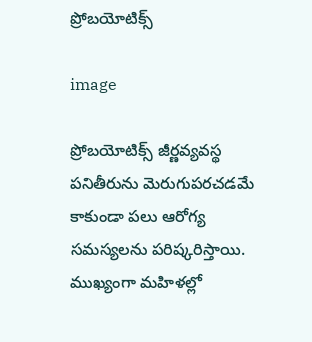ప్రోబయోటిక్స్

image

ప్రోబయోటిక్స్ జీర్ణవ్యవస్థ పనితీరును మెరుగుపరచడమే కాకుండా పలు ఆరోగ్య సమస్యలను పరిష్కరిస్తాయి. ముఖ్యంగా మహిళల్లో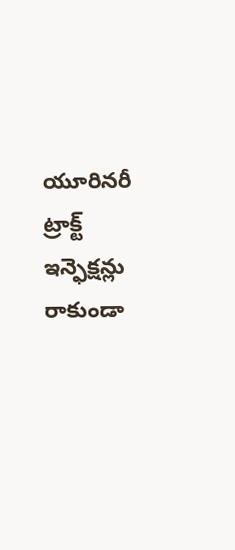యూరినరీ ట్రాక్ట్ ఇన్ఫెక్షన్లు రాకుండా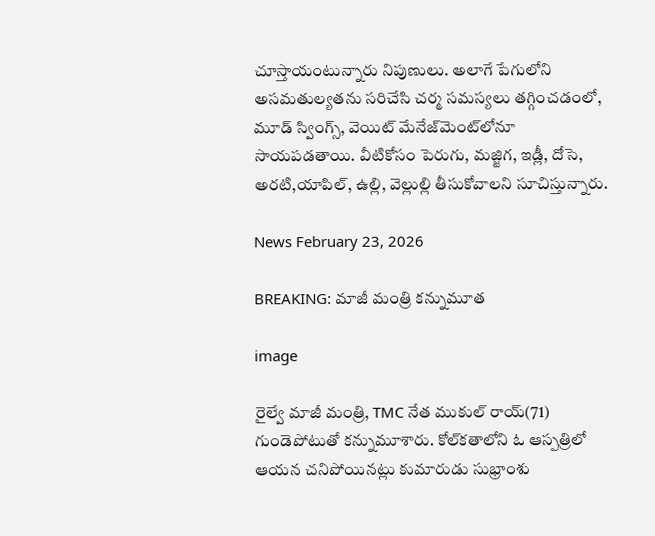చూస్తాయంటున్నారు నిపుణులు. అలాగే పేగులోని అసమతుల్యతను సరిచేసి చర్మ సమస్యలు తగ్గించడంలో, మూడ్ స్వింగ్స్, వెయిట్ మేనేజ్‌మెంట్‌లోనూ సాయపడతాయి. వీటికోసం పెరుగు, మజ్జిగ, ఇడ్లీ, దోసె, అరటి,యాపిల్, ఉల్లి, వెల్లుల్లి తీసుకోవాలని సూచిస్తున్నారు.

News February 23, 2026

BREAKING: మాజీ మంత్రి కన్నుమూత

image

రైల్వే మాజీ మంత్రి, TMC నేత ముకుల్ రాయ్(71) గుండెపోటుతో కన్నుమూశారు. కోల్‌కతాలోని ఓ ఆస్పత్రిలో ఆయన చనిపోయినట్లు కుమారుడు సుభ్రాంశు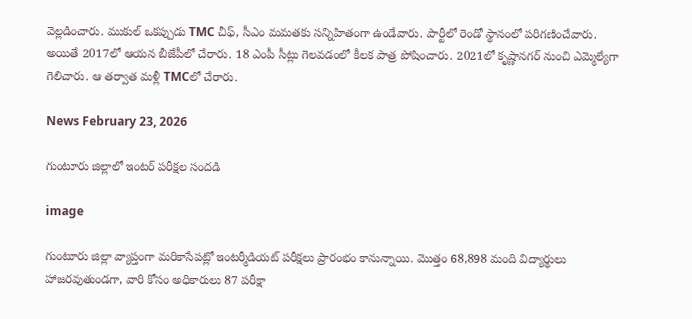వెల్లడించారు. ముకుల్ ఒకప్పుడు TMC చీఫ్, సీఎం మమతకు సన్నిహితంగా ఉండేవారు. పార్టీలో రెండో స్థానంలో పరిగణించేవారు. అయితే 2017లో ఆయన బీజేపీలో చేరారు. 18 ఎంపీ సీట్లు గెలవడంలో కీలక పాత్ర పోషించారు. 2021లో కృష్ణానగర్ నుంచి ఎమ్మెల్యేగా గెలిచారు. ఆ తర్వాత మళ్లీ TMCలో చేరారు.

News February 23, 2026

గుంటూరు జిల్లాలో ఇంటర్ పరీక్షల సందడి

image

గుంటూరు జిల్లా వ్యాప్తంగా మరికాసేపట్లో ఇంటర్మీడియట్ పరీక్షలు ప్రారంభం కానున్నాయి. మొత్తం 68,898 మంది విద్యార్థులు హాజరవుతుండగా, వారి కోసం అధికారులు 87 పరీక్షా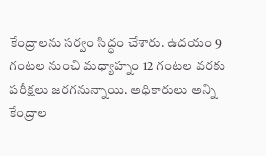కేంద్రాలను సర్వం సిద్ధం చేశారు. ఉదయం 9 గంటల నుంచి మధ్యాహ్నం 12 గంటల వరకు పరీక్షలు జరగనున్నాయి. అధికారులు అన్ని కేంద్రాల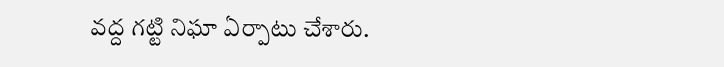వద్ద గట్టి నిఘా ఏర్పాటు చేశారు.